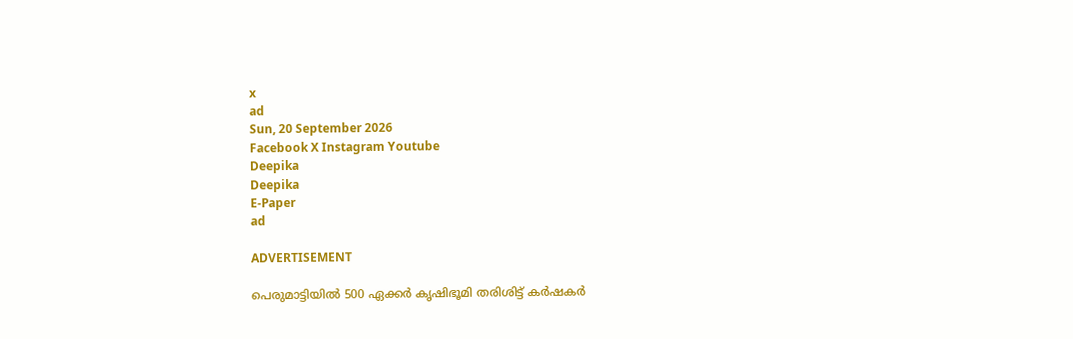x
ad
Sun, 20 September 2026
Facebook X Instagram Youtube
Deepika
Deepika
E-Paper
ad

ADVERTISEMENT

പെരുമാട്ടിയിൽ 500 ഏക്കർ കൃഷിഭൂമി തരിശിട്ട് കർഷകർ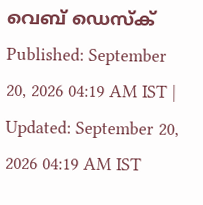വെബ് ഡെസ്ക്
Published: September 20, 2026 04:19 AM IST | Updated: September 20, 2026 04:19 AM IST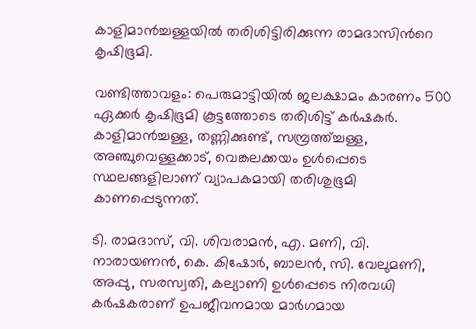കാളിമാൻച്ചള്ളയിൽ തരിശിട്ടിരിക്കുന്ന രാമദാസിന്‍റെ കൃഷിഭൂമി.

വണ്ടിത്താവളം: പെരുമാട്ടിയിൽ ജലക്ഷാമം കാരണം 500 ഏക്കർ കൃഷിഭൂമി കൂട്ടത്തോടെ തരിശിട്ട് കർഷകർ. കാളിമാൻച്ചള്ള, തണ്ണിക്കുണ്ട്, സമ്പ്രത്ത്ച്ചള്ള, അഞ്ചുവെള്ളക്കാട്, വെങ്കലക്കയം ഉൾപ്പെടെ സ്ഥലങ്ങളിലാണ് വ്യാപകമായി തരിശുഭൂമി കാണപ്പെടുന്നത്.

ടി. രാമദാസ്, വി. ശിവരാമൻ, എ. മണി, വി. നാരായണൻ, കെ. കിഷോർ, ബാലൻ, സി. വേലുമണി, അപ്പു, സരസ്വതി, കല്യാണി ഉൾപ്പെടെ നിരവധി കർഷകരാണ് ഉപജീവനമായ മാർഗമായ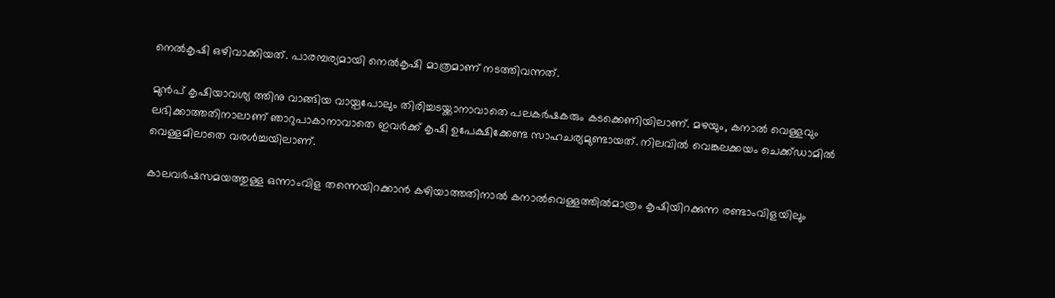നെൽകൃഷി ഒഴിവാക്കിയത്. പാരമ്പര്യമായി നെൽകൃഷി മാത്രമാണ് നടത്തിവന്നത്.

മുൻപ് കൃഷിയാവശ്യ ത്തിനു വാങ്ങിയ വായ്പപോലും തിരിച്ചടയ്ക്കാനാവാതെ പലകർഷകരും കടക്കെണിയിലാണ്. മഴയും, കനാൽ വെള്ളവും ലഭിക്കാത്തതിനാലാണ് ഞാറുപാകാനാവാതെ ഇവർക്ക് കൃഷി ഉപേക്ഷിക്കേണ്ട സാഹചര്യമുണ്ടായത്. നിലവിൽ വെങ്കലക്കയം ചെക്ക്ഡാമിൽ വെള്ളമിലാതെ വരൾച്ചയിലാണ്.

കാലവർഷസമയത്തുള്ള ഒന്നാംവിള തന്നെയിറക്കാൻ കഴിയാത്തതിനാൽ കനാൽവെള്ളത്തിൽമാത്രം കൃഷിയിറക്കുന്ന രണ്ടാംവിളയിലും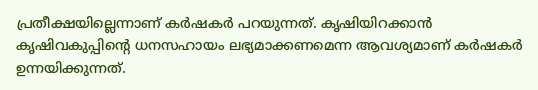പ്രതീക്ഷയില്ലെന്നാണ് കർഷകർ പറയുന്നത്. കൃഷിയിറക്കാൻ കൃഷിവകുപ്പിന്‍റെ ധനസഹായം ലഭ്യമാക്കണമെന്ന ആവശ്യമാണ് കർഷകർ ഉന്നയിക്കുന്നത്.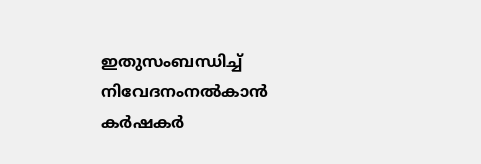ഇതുസംബന്ധിച്ച് നിവേദനംനൽകാൻ കർഷകർ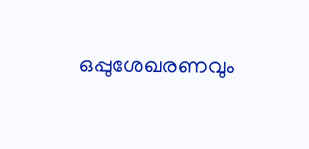ഒപ്പുശേഖരണവും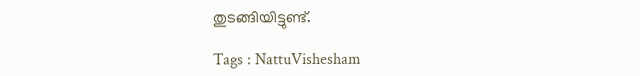തുടങ്ങിയിട്ടുണ്ട്.

Tags : NattuVishesham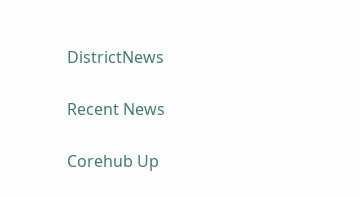DistrictNews

Recent News

Corehub Up